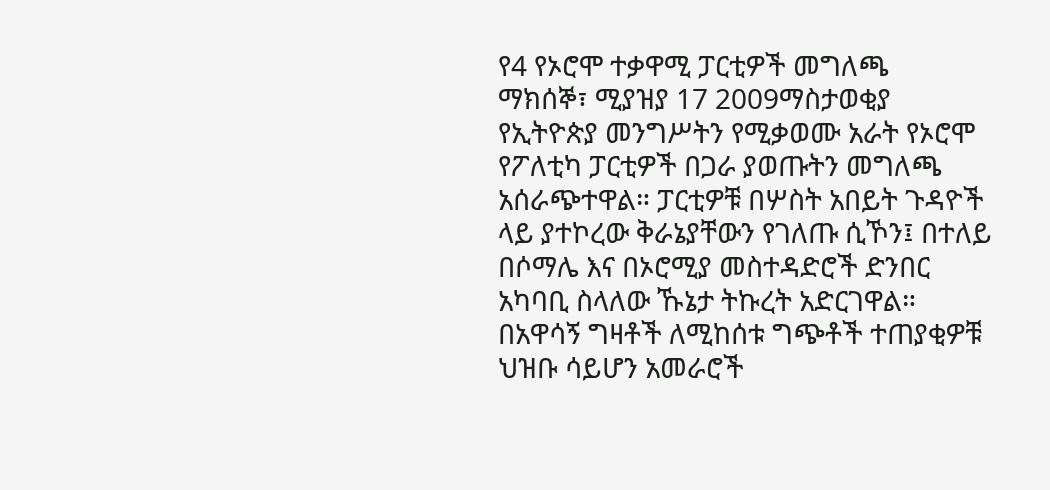የ4 የኦሮሞ ተቃዋሚ ፓርቲዎች መግለጫ
ማክሰኞ፣ ሚያዝያ 17 2009ማስታወቂያ
የኢትዮጵያ መንግሥትን የሚቃወሙ አራት የኦሮሞ የፖለቲካ ፓርቲዎች በጋራ ያወጡትን መግለጫ አሰራጭተዋል። ፓርቲዎቹ በሦስት አበይት ጉዳዮች ላይ ያተኮረው ቅራኔያቸውን የገለጡ ሲኾን፤ በተለይ በሶማሌ እና በኦሮሚያ መስተዳድሮች ድንበር አካባቢ ስላለው ኹኔታ ትኩረት አድርገዋል። በአዋሳኝ ግዛቶች ለሚከሰቱ ግጭቶች ተጠያቂዎቹ ህዝቡ ሳይሆን አመራሮች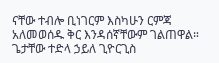ናቸው ተብሎ ቢነገርም እስካሁን ርምጃ አለመወሰዱ ቅር እንዳሰኛቸውም ገልጠዋል።
ጌታቸው ተድላ ኃይለ ጊዮርጊስ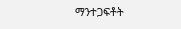ማንተጋፍቶት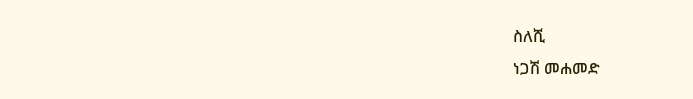ስለሺ
ነጋሽ መሐመድ